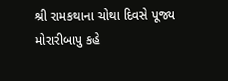શ્રી રામકથાના ચોથા દિવસે પૂજ્ય મોરારીબાપુ કહે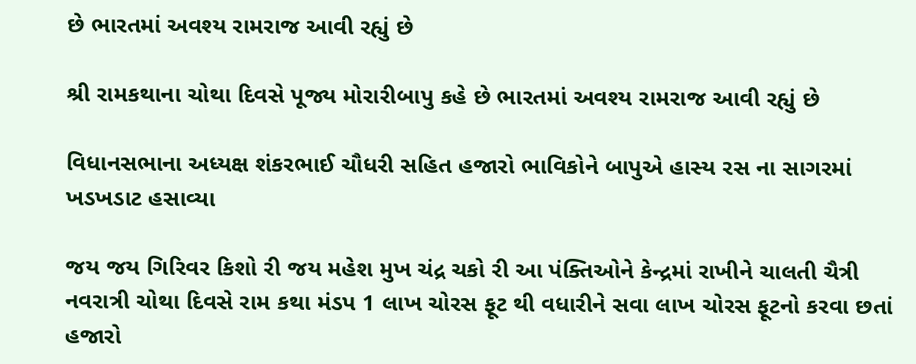છે ભારતમાં અવશ્ય રામરાજ આવી રહ્યું છે

શ્રી રામકથાના ચોથા દિવસે પૂજ્ય મોરારીબાપુ કહે છે ભારતમાં અવશ્ય રામરાજ આવી રહ્યું છે

વિધાનસભાના અધ્યક્ષ શંકરભાઈ ચૌધરી સહિત હજારો ભાવિકોને બાપુએ હાસ્ય રસ ના સાગરમાં ખડખડાટ હસાવ્યા

જય જય ગિરિવર કિશો રી જય મહેશ મુખ ચંદ્ર ચકો રી આ પંક્તિઓને કેન્દ્રમાં રાખીને ચાલતી ચૈત્રી નવરાત્રી ચોથા દિવસે રામ કથા મંડપ 1 લાખ ચોરસ ફૂટ થી વધારીને સવા લાખ ચોરસ ફૂટનો કરવા છતાં હજારો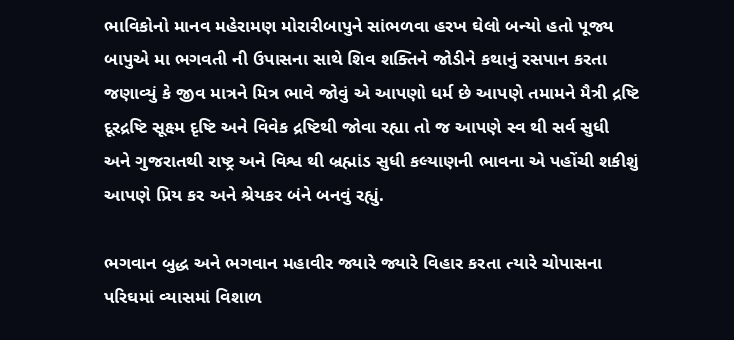ભાવિકોનો માનવ મહેરામણ મોરારીબાપુને સાંભળવા હરખ ઘેલો બન્યો હતો પૂજ્ય બાપુએ મા ભગવતી ની ઉપાસના સાથે શિવ શક્તિને જોડીને કથાનું રસપાન કરતા જણાવ્યું કે જીવ માત્રને મિત્ર ભાવે જોવું એ આપણો ધર્મ છે આપણે તમામને મૈત્રી દ્રષ્ટિ દૂરદ્રષ્ટિ સૂક્ષ્મ દૃષ્ટિ અને વિવેક દ્રષ્ટિથી જોવા રહ્યા તો જ આપણે સ્વ થી સર્વ સુધી અને ગુજરાતથી રાષ્ટ્ર અને વિશ્વ થી બ્રહ્માંડ સુધી કલ્યાણની ભાવના એ પહોંચી શકીશું આપણે પ્રિય કર અને શ્રેયકર બંને બનવું રહ્યું.

ભગવાન બુદ્ધ અને ભગવાન મહાવીર જ્યારે જ્યારે વિહાર કરતા ત્યારે ચોપાસના પરિઘમાં વ્યાસમાં વિશાળ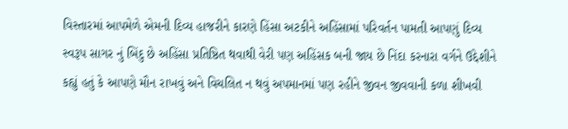વિસ્તારમાં આપમેળે એમની દિવ્ય હાજરીને કારણે હિંસા અટકીને અહિંસામાં પરિવર્તન પામતી આપણું દિવ્ય સ્વરૂપ સાગર નું બિંદુ છે અહિંસા પ્રતિષ્ઠિત થવાથી વેરી પણ અહિંસક બની જાય છે નિંદા કરનારા વર્ગને ઉદ્દેશીને કહ્યું હતું કે આપણે મૌન રાખવું અને વિચલિત ન થવું અપમાનમાં પણ રહીને જીવન જીવવાની કળા શીખવી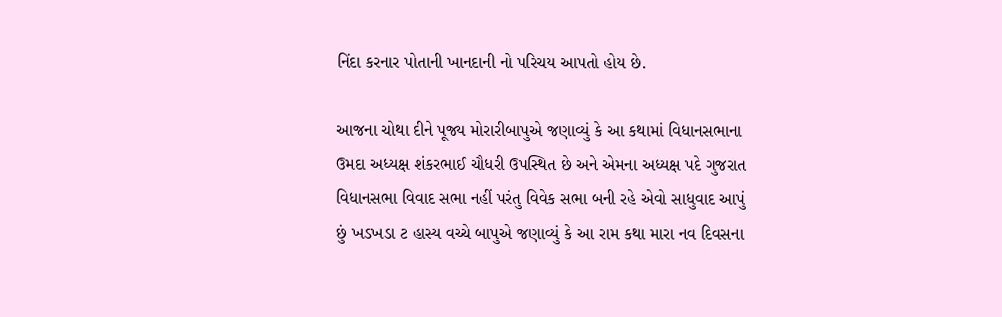નિંદા કરનાર પોતાની ખાનદાની નો પરિચય આપતો હોય છે.

આજના ચોથા દીને પૂજ્ય મોરારીબાપુએ જણાવ્યું કે આ કથામાં વિધાનસભાના ઉમદા અધ્યક્ષ શંકરભાઈ ચૌધરી ઉપસ્થિત છે અને એમના અધ્યક્ષ પદે ગુજરાત વિધાનસભા વિવાદ સભા નહીં પરંતુ વિવેક સભા બની રહે એવો સાધુવાદ આપું છું ખડખડા ટ હાસ્ય વચ્ચે બાપુએ જણાવ્યું કે આ રામ કથા મારા નવ દિવસના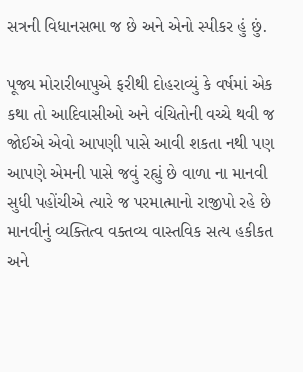સત્રની વિધાનસભા જ છે અને એનો સ્પીકર હું છું.

પૂજ્ય મોરારીબાપુએ ફરીથી દોહરાવ્યું કે વર્ષમાં એક કથા તો આદિવાસીઓ અને વંચિતોની વચ્ચે થવી જ જોઈએ એવો આપણી પાસે આવી શકતા નથી પણ આપણે એમની પાસે જવું રહ્યું છે વાળા ના માનવી સુધી પહોંચીએ ત્યારે જ પરમાત્માનો રાજીપો રહે છે માનવીનું વ્યક્તિત્વ વક્તવ્ય વાસ્તવિક સત્ય હકીકત અને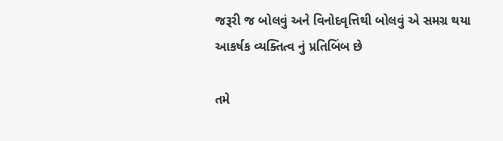જરૂરી જ બોલવું અને વિનોદવૃત્તિથી બોલવું એ સમગ્ર થયા આકર્ષક વ્યક્તિત્વ નું પ્રતિબિંબ છે

તમે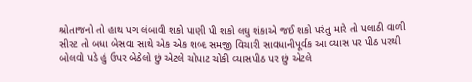શ્રોતાજનો તો હાથ પગ લંબાવી શકો પાણી પી શકો લઘુ શંકાએ જઈ શકો પરંતુ મારે તો પલાઠી વાળી સીસ્ટ તો બધા બેસવા સાથે એક એક શબ્દ સમજી વિચારી સાવધાનીપૂર્વક આ વ્યાસ પર પીઠ પરથી બોલવો પડે હું ઉપર બેઠેલો છું એટલે ચોપાટ ચોકી વ્યાસપીઠ પર છું એટલે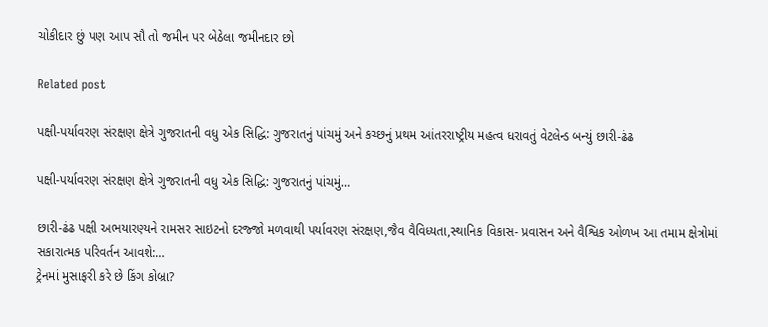ચોકીદાર છું પણ આપ સૌ તો જમીન પર બેઠેલા જમીનદાર છો

Related post

પક્ષી-પર્યાવરણ સંરક્ષણ ક્ષેત્રે ગુજરાતની વધુ એક સિદ્ધિ: ગુજરાતનું પાંચમું અને કચ્છનું પ્રથમ આંતરરાષ્ટ્રીય મહત્વ ધરાવતું વેટલેન્ડ બન્યું છારી-ઢંઢ

પક્ષી-પર્યાવરણ સંરક્ષણ ક્ષેત્રે ગુજરાતની વધુ એક સિદ્ધિ: ગુજરાતનું પાંચમું…

છારી-ઢંઢ પક્ષી અભયારણ્યને રામસર સાઇટનો દરજ્જો મળવાથી પર્યાવરણ સંરક્ષણ,જૈવ વૈવિધ્યતા,સ્થાનિક વિકાસ- પ્રવાસન અને વૈશ્વિક ઓળખ આ તમામ ક્ષેત્રોમાં સકારાત્મક પરિવર્તન આવશે:…
ટ્રેનમાં મુસાફરી કરે છે કિંગ કોબ્રા?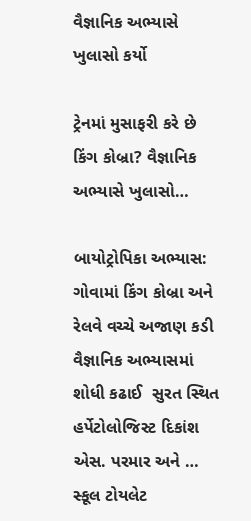વૈજ્ઞાનિક અભ્યાસે ખુલાસો કર્યો

ટ્રેનમાં મુસાફરી કરે છે કિંગ કોબ્રા? વૈજ્ઞાનિક અભ્યાસે ખુલાસો…

બાયોટ્રોપિકા અભ્યાસ: ગોવામાં કિંગ કોબ્રા અને રેલવે વચ્ચે અજાણ કડી વૈજ્ઞાનિક અભ્યાસમાં શોધી કઢાઈ  સુરત સ્થિત હર્પેટોલોજિસ્ટ દિકાંશ એસ. પરમાર અને …
સ્કૂલ ટોયલેટ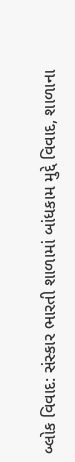બ્લોક વિવાદ: સંસ્કાર ભારતી શાળામાં બાંધકામ મુદ્દે વિવાદ, શાળાના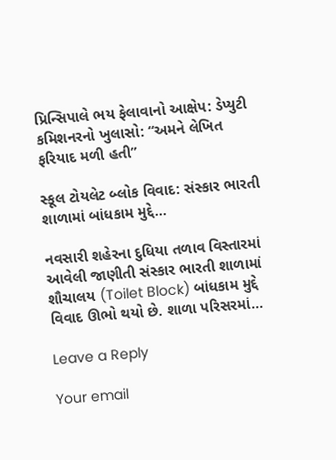પ્રિન્સિપાલે ભય ફેલાવાનો આક્ષેપ: ડેપ્યુટી કમિશનરનો ખુલાસો: “અમને લેખિત ફરિયાદ મળી હતી”

સ્કૂલ ટોયલેટ બ્લોક વિવાદ: સંસ્કાર ભારતી શાળામાં બાંધકામ મુદ્દે…

નવસારી શહેરના દુધિયા તળાવ વિસ્તારમાં આવેલી જાણીતી સંસ્કાર ભારતી શાળામાં શૌચાલય (Toilet Block) બાંધકામ મુદ્દે વિવાદ ઊભો થયો છે. શાળા પરિસરમાં…

Leave a Reply

Your email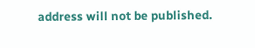address will not be published.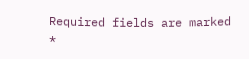Required fields are marked *